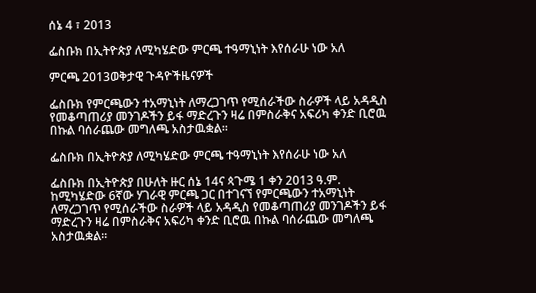ሰኔ 4 ፣ 2013

ፌስቡክ በኢትዮጵያ ለሚካሄድው ምርጫ ተዓማኒነት እየሰራሁ ነው አለ

ምርጫ 2013ወቅታዊ ጉዳዮችዜናዎች

ፌስቡክ የምርጫውን ተአማኒነት ለማረጋገጥ የሚሰራችው ስራዎች ላይ አዳዲስ የመቆጣጠሪያ መንገዶችን ይፋ ማድረጉን ዛሬ በምስራቅና አፍሪካ ቀንድ ቢሮዉ በኩል ባሰራጨው መግለጫ አስታዉቋል፡፡

ፌስቡክ በኢትዮጵያ ለሚካሄድው ምርጫ ተዓማኒነት እየሰራሁ ነው አለ

ፌስቡክ በኢትዮጵያ በሁለት ዙር ሰኔ 14ና ጳጉሜ 1 ቀን 2013 ዓ.ም. ከሚካሄድው 6ኛው ሃገራዊ ምርጫ ጋር በተገናኘ የምርጫውን ተአማኒነት ለማረጋገጥ የሚሰራችው ስራዎች ላይ አዳዲስ የመቆጣጠሪያ መንገዶችን ይፋ ማድረጉን ዛሬ በምስራቅና አፍሪካ ቀንድ ቢሮዉ በኩል ባሰራጨው መግለጫ አስታዉቋል፡፡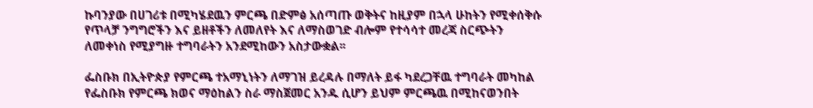ኩባንያው በሀገሪቱ በሚካሄደዉን ምርጫ በድምፅ አሰጣጡ ወቅትና ከዚያም በኋላ ሁከትን የሚቀሰቅሱ የጥላቻ ንግግሮችን እና ይዘቶችን ለመለየት እና ለማስወገድ ብሎም የተሳሳተ መረጃ ስርጭትን ለመቀነስ የሚያግዙ ተግባራትን አንደሚከውን አስታውቋል፡፡

ፌስቡክ በኢትዮጵያ የምርጫ ተአማኒነትን ለማገዝ ይረዳሉ በማለት ይፋ ካደረጋቸዉ ተግባራት መካከል የፌስቡክ የምርጫ ክወና ማዕከልን ስራ ማስጀመር አንዱ ሲሆን ይህም ምርጫዉ በሚከናወንበት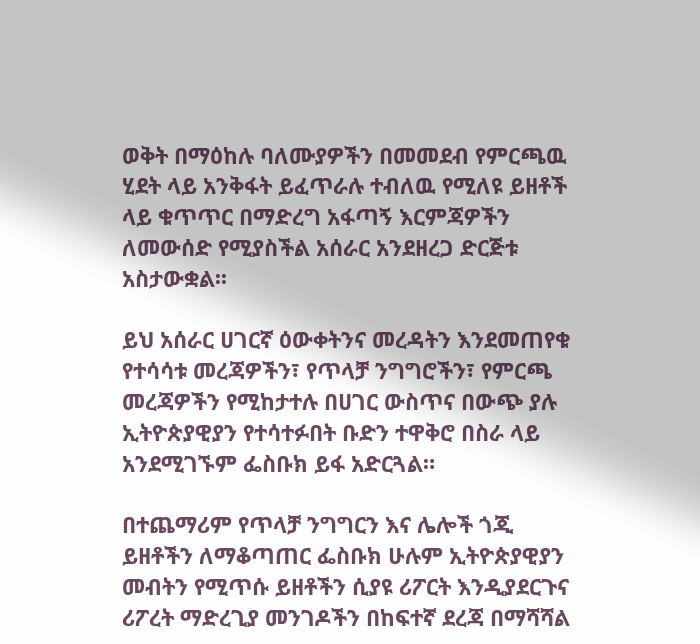ወቅት በማዕከሉ ባለሙያዎችን በመመደብ የምርጫዉ ሂደት ላይ አንቅፋት ይፈጥራሉ ተብለዉ የሚለዩ ይዘቶች ላይ ቁጥጥር በማድረግ አፋጣኝ እርምጃዎችን ለመውሰድ የሚያስችል አሰራር አንደዘረጋ ድርጅቱ አስታውቋል፡፡

ይህ አሰራር ሀገርኛ ዕውቀትንና መረዳትን እንደመጠየቁ የተሳሳቱ መረጃዎችን፣ የጥላቻ ንግግሮችን፣ የምርጫ መረጃዎችን የሚከታተሉ በሀገር ውስጥና በውጭ ያሉ ኢትዮጵያዊያን የተሳተፉበት ቡድን ተዋቅሮ በስራ ላይ አንደሚገኙም ፌስቡክ ይፋ አድርጓል።

በተጨማሪም የጥላቻ ንግግርን እና ሌሎች ጎጂ ይዘቶችን ለማቆጣጠር ፌስቡክ ሁሉም ኢትዮጵያዊያን መብትን የሚጥሱ ይዘቶችን ሲያዩ ሪፖርት እንዲያደርጉና ሪፖረት ማድረጊያ መንገዶችን በከፍተኛ ደረጃ በማሻሻል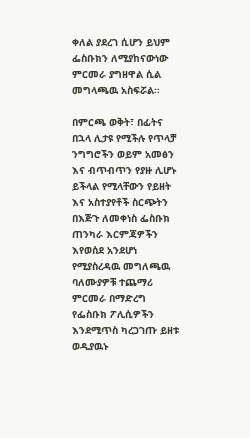ቀለል ያደረገ ሲሆን ይህም ፌስቡክን ለሚያከናውነው ምርመራ ያግዘዋል ሲል መግላጫዉ አስፍሯል፡፡

በምርጫ ወቅት፣ በፊትና በኋላ ሊታዩ የሚችሉ የጥላቻ ንግግሮችን ወይም አመፅን እና ብጥብጥን የያዙ ሊሆኑ ይችላል የሚላቸውን የይዘት እና አስተያየቶች ስርጭትን በእጅጉ ለመቀነስ ፌስቡክ ጠንካራ እርምጃዎችን እየወሰደ አንደሆነ የሚያስረዳዉ መግለጫዉ ባለሙያዎቹ ተጨማሪ ምርመራ በማድረግ የፌስቡክ ፖሊሲዎችን እንደሚጥስ ካረጋገጡ ይዘቱ ወዲያዉኑ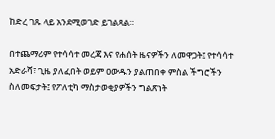ከድረ ገጹ ላይ አንደሚወገድ ይገልጻል።

በተጨማሪም የተሳሳተ መረጃ እና የሐሰት ዜናዎችን ለመዋጋት፤ የተሳሳተ አድራሻ፣ ጊዜ ያለፈበት ወይም ዐውዱን ያልጠበቀ ምስል ችግሮችን ስለመፍታት፤ የፖለቲካ ማስታወቂያዎችን ግልጽነት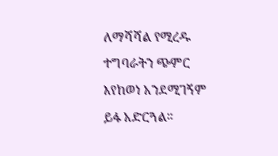ለማሻሻል የሚረዱ ተግባራትን ጭምር እየከወነ አንደሚገኝም ይፋ አድርጓል፡፡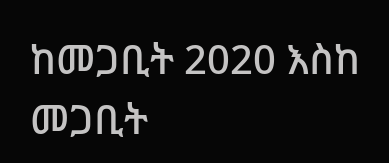ከመጋቢት 2020 እስከ መጋቢት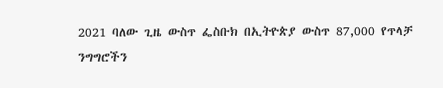2021 ባለው ጊዜ ውስጥ ፌስቡክ በኢትዮጵያ ውስጥ 87,000 የጥላቻ ንግግሮችን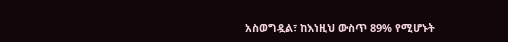አስወግዷል፣ ከእነዚህ ውስጥ 89% የሚሆኑት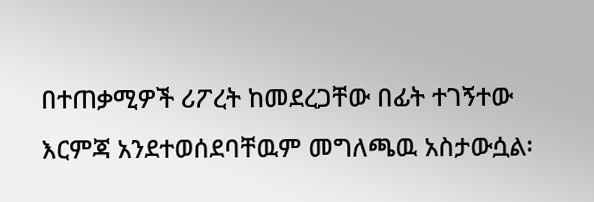በተጠቃሚዎች ሪፖረት ከመደረጋቸው በፊት ተገኝተው እርምጃ አንደተወሰደባቸዉም መግለጫዉ አስታውሷል፡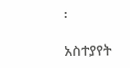፡

አስተያየት